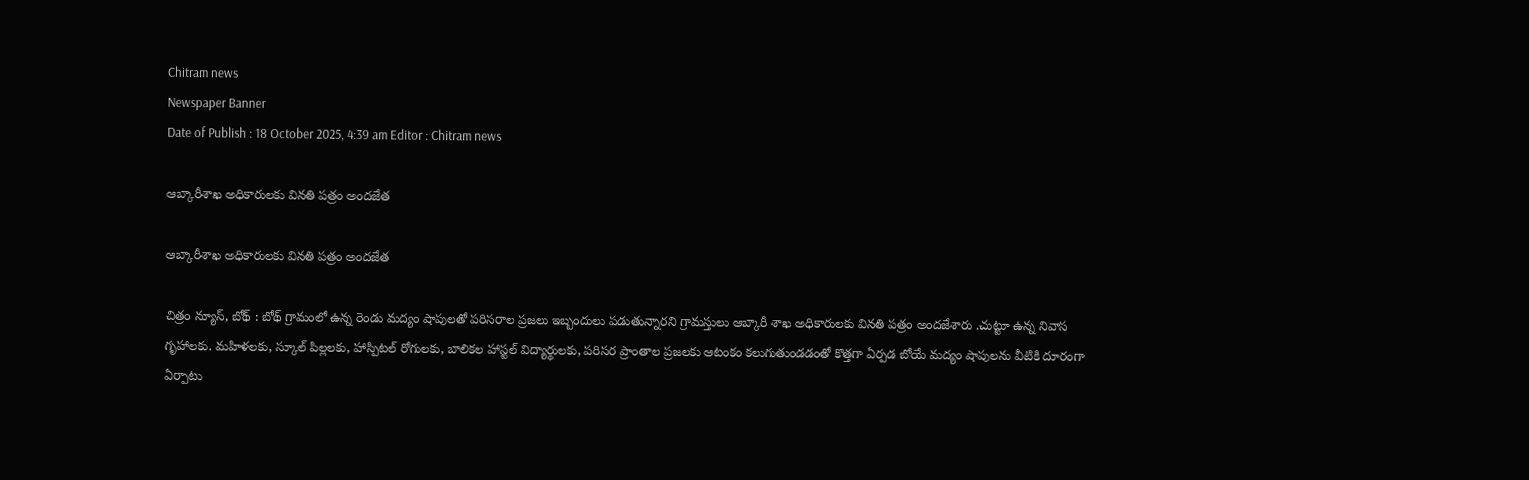Chitram news
Newspaper Banner
Date of Publish : 18 October 2025, 4:39 am Editor : Chitram news

ఆబ్కారీశాఖ అధికారులకు వినతి పత్రం అందజేత

ఆబ్కారీశాఖ అధికారులకు వినతి పత్రం అందజేత

చిత్రం న్యూస్, బోథ్ : బోథ్ గ్రామంలో ఉన్న రెండు మద్యం షాపులతో పరిసరాల ప్రజలు ఇబ్బందులు పడుతున్నారని గ్రామస్తులు ఆబ్కారీ శాఖ అధికారులకు వినతి పత్రం అందజేశారు .చుట్టూ ఉన్న నివాస గృహాలకు. మహిళలకు, స్కూల్ పిల్లలకు, హాస్పిటల్ రోగులకు, బాలికల హాస్టల్ విద్యార్థులకు, పరిసర ప్రాంతాల ప్రజలకు ఆటంకం కలుగుతుండడంతో కొత్తగా ఏర్పడ బోయే మద్యం షాపులను వీటికి దూరంగా ఏర్పాటు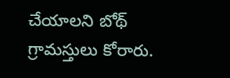చేయాలని బోథ్ గ్రామస్తులు కోరారు.